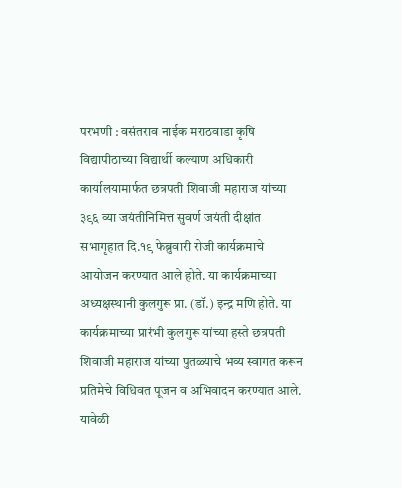परभणी : वसंतराव नाईक मराठवाडा कृषि विद्यापीठाच्या विद्यार्थी कल्याण अधिकारी कार्यालयामार्फत छत्रपती शिवाजी महाराज यांच्या ३९६ व्या जयंतीनिमित्त सुवर्ण जयंती दीक्षांत सभागृहात दि.१९ फेब्रुवारी रोजी कार्यक्रमाचे आयोजन करण्यात आले होते. या कार्यक्रमाच्या अध्यक्षस्थानी कुलगुरू प्रा. (डॉ.) इन्द्र मणि होते. या कार्यक्रमाच्या प्रारंभी कुलगुरू यांच्या हस्ते छत्रपती शिवाजी महाराज यांच्या पुतळ्याचे भव्य स्वागत करून प्रतिमेचे विधिवत पूजन व अभिवादन करण्यात आले.
यावेळी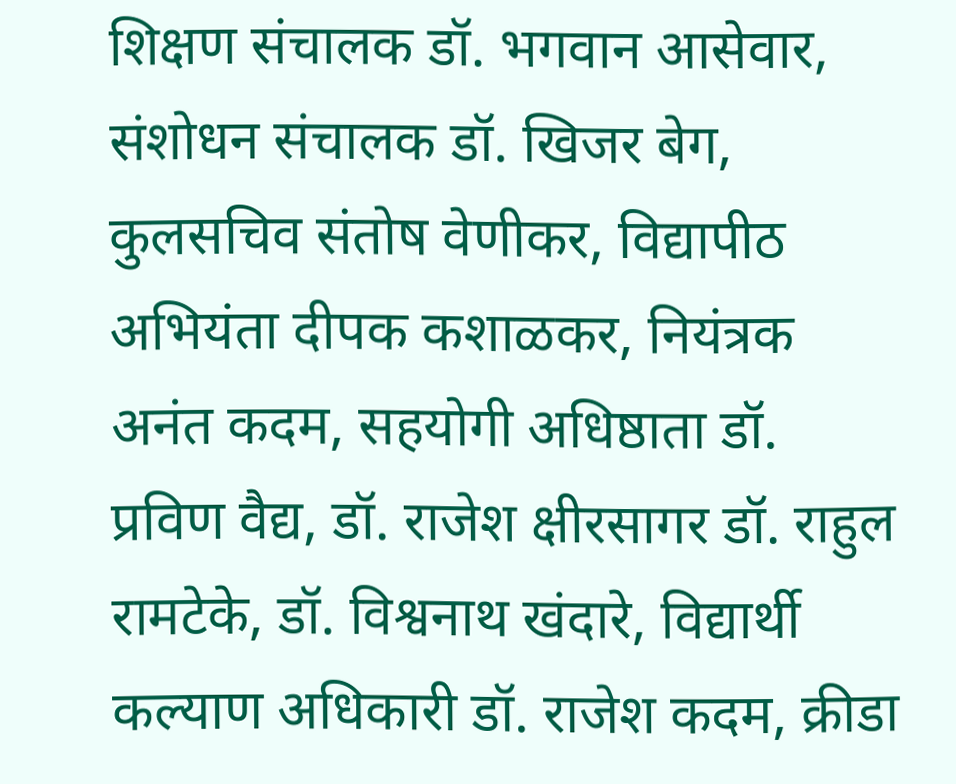शिक्षण संचालक डॉ. भगवान आसेवार, संशोधन संचालक डॉ. खिजर बेग, कुलसचिव संतोष वेणीकर, विद्यापीठ अभियंता दीपक कशाळकर, नियंत्रक अनंत कदम, सहयोगी अधिष्ठाता डॉ. प्रविण वैद्य, डॉ. राजेश क्षीरसागर डॉ. राहुल रामटेके, डॉ. विश्वनाथ खंदारे, विद्यार्थी कल्याण अधिकारी डॉ. राजेश कदम, क्रीडा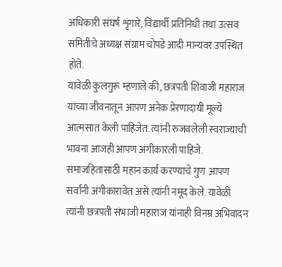अधिकारी संघर्ष शृंगारे, विद्यार्थी प्रतिनिधी तथा उत्सव समितीचे अध्यक्ष संग्राम चोपडे आदी मान्यवर उपस्थित होते.
यावेळी कुलगुरू म्हणाले की, छत्रपती शिवाजी महाराज यांच्या जीवनातून आपण अनेक प्रेरणादायी मूल्ये आत्मसात केली पाहिजेत. त्यांनी रुजवलेली स्वराज्याची भावना आजही आपण अंगीकारली पाहिजे. समाजहितासाठी महान कार्य करण्याचे गुण आपण सर्वांनी अंगीकारावेत असे त्यांनी नमूद केले. यावेळी त्यांनी छत्रपती संभाजी महाराज यांनाही विनम्र अभिवादन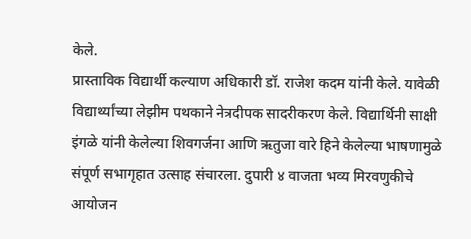केले.
प्रास्ताविक विद्यार्थी कल्याण अधिकारी डॉ. राजेश कदम यांनी केले. यावेळी विद्यार्थ्यांच्या लेझीम पथकाने नेत्रदीपक सादरीकरण केले. विद्यार्थिनी साक्षी इंगळे यांनी केलेल्या शिवगर्जना आणि ऋतुजा वारे हिने केलेल्या भाषणामुळे संपूर्ण सभागृहात उत्साह संचारला. दुपारी ४ वाजता भव्य मिरवणुकीचे आयोजन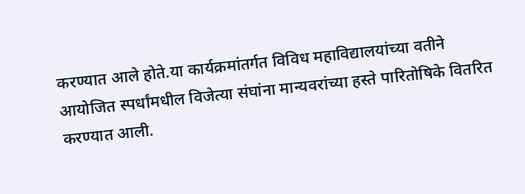करण्यात आले होते.या कार्यक्रमांतर्गत विविध महाविद्यालयांच्या वतीने आयोजित स्पर्धांमधील विजेत्या संघांना मान्यवरांच्या हस्ते पारितोषिके वितरित करण्यात आली.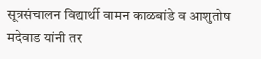सूत्रसंचालन विद्यार्थी वामन काळबांडे व आशुतोष मदेवाड यांनी तर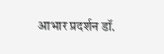आभार प्रदर्शन डॉ.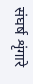संघर्ष शृंगारे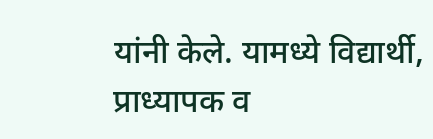यांनी केले. यामध्ये विद्यार्थी, प्राध्यापक व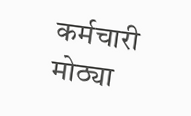कर्मचारी मोठ्या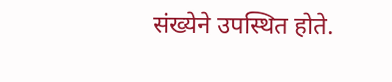संख्येने उपस्थित होते.